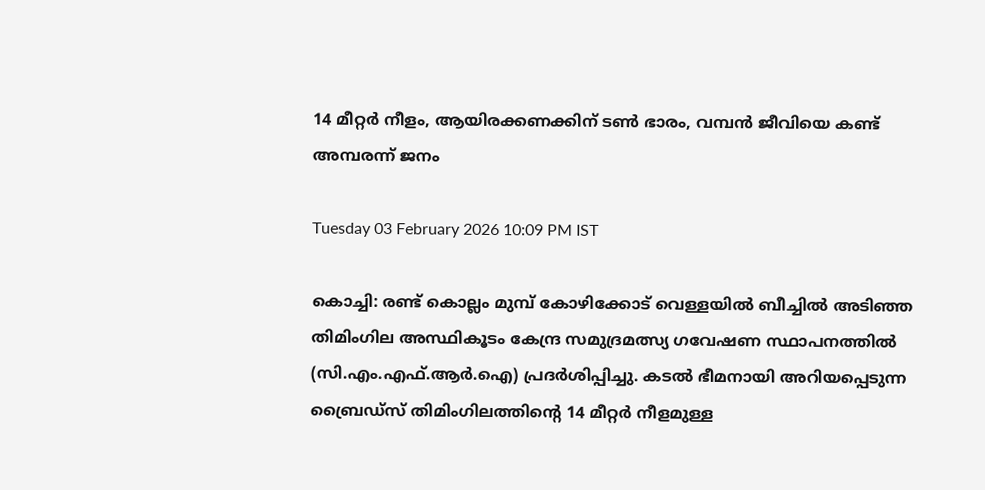14 മീറ്റർ നീളം, ആയിരക്കണക്കിന് ടൺ ഭാരം, വമ്പൻ ജീവിയെ കണ്ട് അമ്പരന്ന് ജനം

Tuesday 03 February 2026 10:09 PM IST

കൊച്ചി: രണ്ട് കൊല്ലം മുമ്പ് കോഴിക്കോട് വെള്ളയിൽ ബീച്ചിൽ അടിഞ്ഞ തിമിംഗില അസ്ഥികൂടം കേന്ദ്ര സമുദ്രമത്സ്യ ഗവേഷണ സ്ഥാപനത്തിൽ (സി.എം.എഫ്.ആർ.ഐ) പ്രദർശിപ്പിച്ചു. കടൽ ഭീമനായി അറിയപ്പെടുന്ന ബ്രൈഡ്സ് തിമിംഗിലത്തിന്റെ 14 മീറ്റർ നീളമുള്ള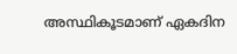അസ്ഥികൂടമാണ് ഏകദിന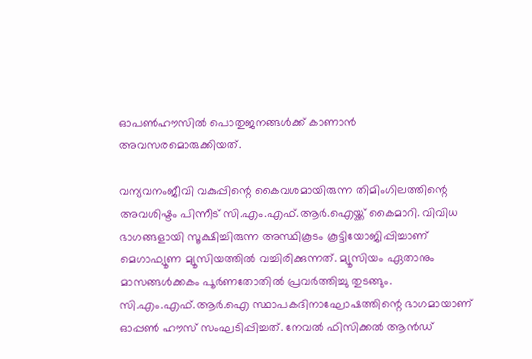ഓപൺഹൗസിൽ പൊതുജനങ്ങൾക്ക് കാണാൻ അവസരമൊരുക്കിയത്.

വന്യവനംജീവി വകുപ്പിന്റെ കൈവശമായിരുന്ന തിമിംഗിലത്തിന്റെ അവശിഷ്ടം പിന്നീട് സി.എം.എഫ്.ആർ.ഐയ്ക്ക് കൈമാറി. വിവിധ ഭാഗങ്ങളായി സൂക്ഷിച്ചിരുന്ന അസ്ഥികൂടം കൂട്ടിയോജിപ്പിച്ചാണ് മെഗാഫ്യൂണ മ്യൂസിയത്തിൽ വച്ചിരിക്കുന്നത്. മ്യൂസിയം ഏതാനും മാസങ്ങൾക്കകം പൂർണതോതിൽ പ്രവർത്തിച്ചു തുടങ്ങും. സി.എം.എഫ്.ആർ.ഐ സ്ഥാപകദിനാഘോഷത്തിന്റെ ഭാഗമായാണ് ഓപ്പൺ ഹൗസ് സംഘടിപ്പിച്ചത്. നേവൽ ഫിസിക്കൽ ആൻഡ്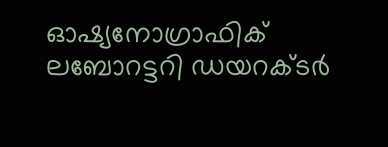ഓഷ്യനോഗ്രാഫിക് ലബോറട്ടറി ഡയറക്ടർ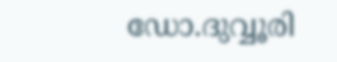ഡോ.ദുവ്വൂരി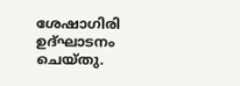ശേഷാഗിരി ഉദ്ഘാടനം ചെയ്തു.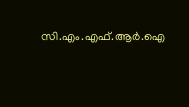സി.എം.എഫ്.ആർ.ഐ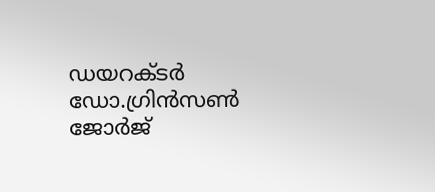ഡയറക്ടർ ഡോ.ഗ്രിൻസൺ ജോർജ്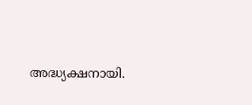അദ്ധ്യക്ഷനായി.